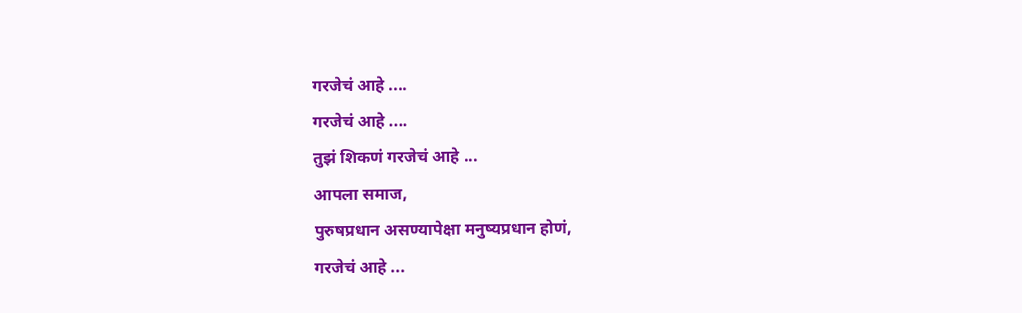गरजेचं आहे ....
गरजेचं आहे ....
तुझं शिकणं गरजेचं आहे ...
आपला समाज,
पुरुषप्रधान असण्यापेक्षा मनुष्यप्रधान होणं,
गरजेचं आहे ...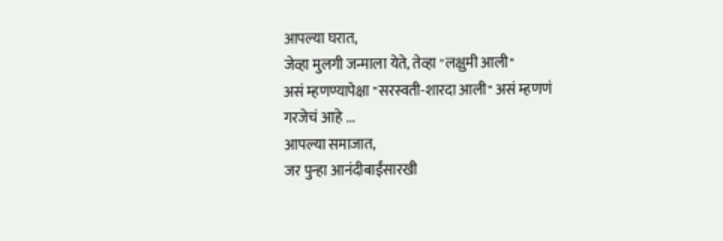आपल्या घरात,
जेव्हा मुलगी जन्माला येते, तेव्हा "लक्षुमी आली"
असं म्हणण्यापेक्षा "सरस्वती-शारदा आली" असं म्हणणं
गरजेचं आहे ...
आपल्या समाजात,
जर पुन्हा आनंदीबाईंसारखी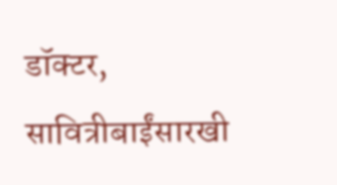डॉक्टर,
सावित्रीबाईंसारखी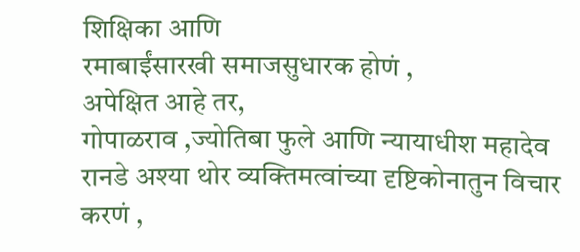शिक्षिका आणि
रमाबाईंसारखी समाजसुधारक होणं ,
अपेक्षित आहे तर,
गोपाळराव ,ज्योतिबा फुले आणि न्यायाधीश महादेव रानडे अश्या थोर व्यक्तिमत्वांच्या दृष्टिकोनातुन विचार करणं ,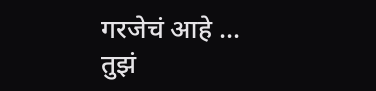गरजेचं आहे ...
तुझं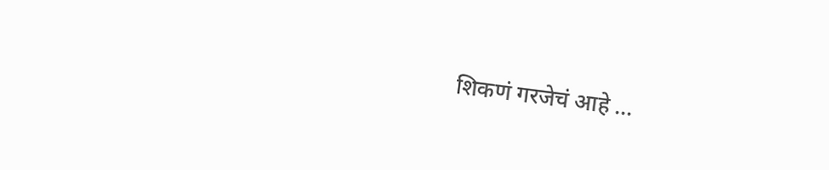शिकणं गरजेचं आहे ...